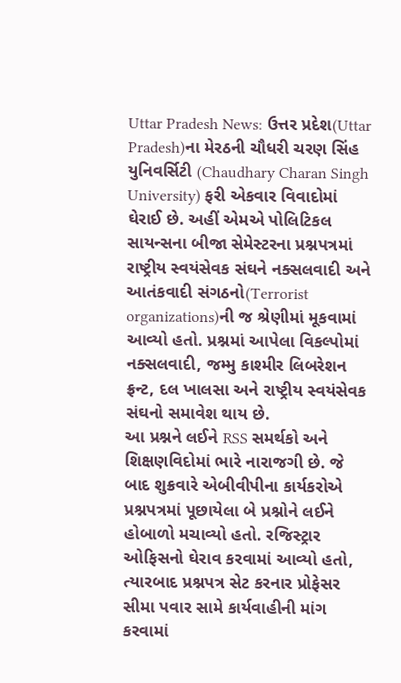Uttar Pradesh News: ઉત્તર પ્રદેશ(Uttar Pradesh)ના મેરઠની ચૌધરી ચરણ સિંહ યુનિવર્સિટી (Chaudhary Charan Singh University) ફરી એકવાર વિવાદોમાં ઘેરાઈ છે. અહીં એમએ પોલિટિકલ સાયન્સના બીજા સેમેસ્ટરના પ્રશ્નપત્રમાં રાષ્ટ્રીય સ્વયંસેવક સંઘને નક્સલવાદી અને આતંકવાદી સંગઠનો(Terrorist organizations)ની જ શ્રેણીમાં મૂકવામાં આવ્યો હતો. પ્રશ્નમાં આપેલા વિકલ્પોમાં નક્સલવાદી, જમ્મુ કાશ્મીર લિબરેશન ફ્રન્ટ, દલ ખાલસા અને રાષ્ટ્રીય સ્વયંસેવક સંઘનો સમાવેશ થાય છે.
આ પ્રશ્નને લઈને RSS સમર્થકો અને શિક્ષણવિદોમાં ભારે નારાજગી છે. જે બાદ શુક્રવારે એબીવીપીના કાર્યકરોએ પ્રશ્નપત્રમાં પૂછાયેલા બે પ્રશ્નોને લઈને હોબાળો મચાવ્યો હતો. રજિસ્ટ્રાર ઓફિસનો ઘેરાવ કરવામાં આવ્યો હતો, ત્યારબાદ પ્રશ્નપત્ર સેટ કરનાર પ્રોફેસર સીમા પવાર સામે કાર્યવાહીની માંગ કરવામાં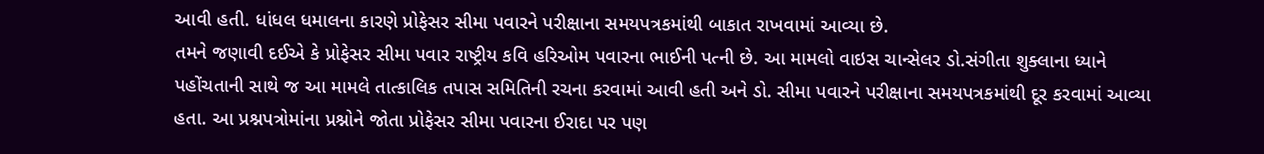આવી હતી. ધાંધલ ધમાલના કારણે પ્રોફેસર સીમા પવારને પરીક્ષાના સમયપત્રકમાંથી બાકાત રાખવામાં આવ્યા છે.
તમને જણાવી દઈએ કે પ્રોફેસર સીમા પવાર રાષ્ટ્રીય કવિ હરિઓમ પવારના ભાઈની પત્ની છે. આ મામલો વાઇસ ચાન્સેલર ડો.સંગીતા શુક્લાના ધ્યાને પહોંચતાની સાથે જ આ મામલે તાત્કાલિક તપાસ સમિતિની રચના કરવામાં આવી હતી અને ડો. સીમા પવારને પરીક્ષાના સમયપત્રકમાંથી દૂર કરવામાં આવ્યા હતા. આ પ્રશ્નપત્રોમાંના પ્રશ્નોને જોતા પ્રોફેસર સીમા પવારના ઈરાદા પર પણ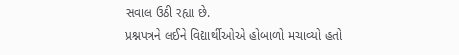સવાલ ઉઠી રહ્યા છે.
પ્રશ્નપત્રને લઈને વિદ્યાર્થીઓએ હોબાળો મચાવ્યો હતો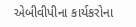એબીવીપીના કાર્યકરોના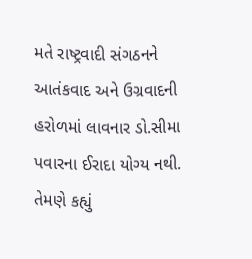મતે રાષ્ટ્રવાદી સંગઠનને આતંકવાદ અને ઉગ્રવાદની હરોળમાં લાવનાર ડો.સીમા પવારના ઈરાદા યોગ્ય નથી. તેમણે કહ્યું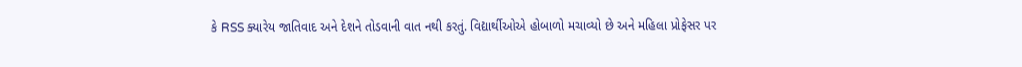કે RSS ક્યારેય જાતિવાદ અને દેશને તોડવાની વાત નથી કરતું. વિદ્યાર્થીઓએ હોબાળો મચાવ્યો છે અને મહિલા પ્રોફેસર પર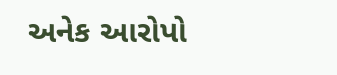અનેક આરોપો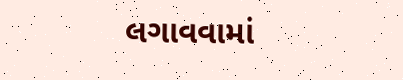લગાવવામાં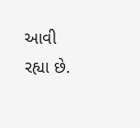આવી રહ્યા છે.